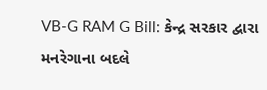VB-G RAM G Bill: કેન્દ્ર સરકાર દ્વારા મનરેગાના બદલે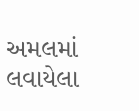અમલમાં લવાયેલા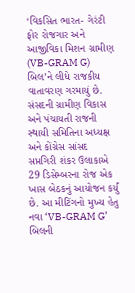‘વિકસિત ભારત- ગેરંટી ફોર રોજગાર અને આજીવિકા મિશન ગ્રામીણ (VB-GRAM G) બિલ’ને લીધે રાજકીય વાતાવરણ ગરમાયું છે. સંસદની ગ્રામીણ વિકાસ અને પંચાયતી રાજની સ્થાયી સમિતિના અધ્યક્ષ અને કોંગ્રેસ સાંસદ સપ્તગિરી શંકર ઉલાકાએ 29 ડિસેમ્બરના રોજ એક ખાસ બેઠકનું આયોજન કર્યું છે. આ મીટિંગનો મુખ્ય હેતુ નવા ‘VB-GRAM G’ બિલની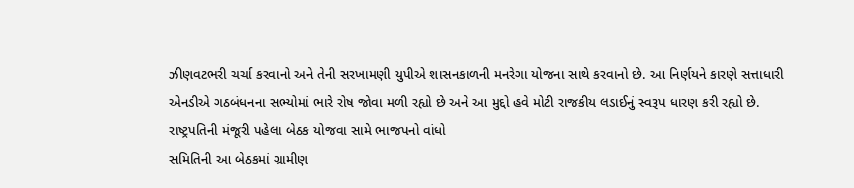ઝીણવટભરી ચર્ચા કરવાનો અને તેની સરખામણી યુપીએ શાસનકાળની મનરેગા યોજના સાથે કરવાનો છે. આ નિર્ણયને કારણે સત્તાધારી એનડીએ ગઠબંધનના સભ્યોમાં ભારે રોષ જોવા મળી રહ્યો છે અને આ મુદ્દો હવે મોટી રાજકીય લડાઈનું સ્વરૂપ ધારણ કરી રહ્યો છે.
રાષ્ટ્રપતિની મંજૂરી પહેલા બેઠક યોજવા સામે ભાજપનો વાંધો
સમિતિની આ બેઠકમાં ગ્રામીણ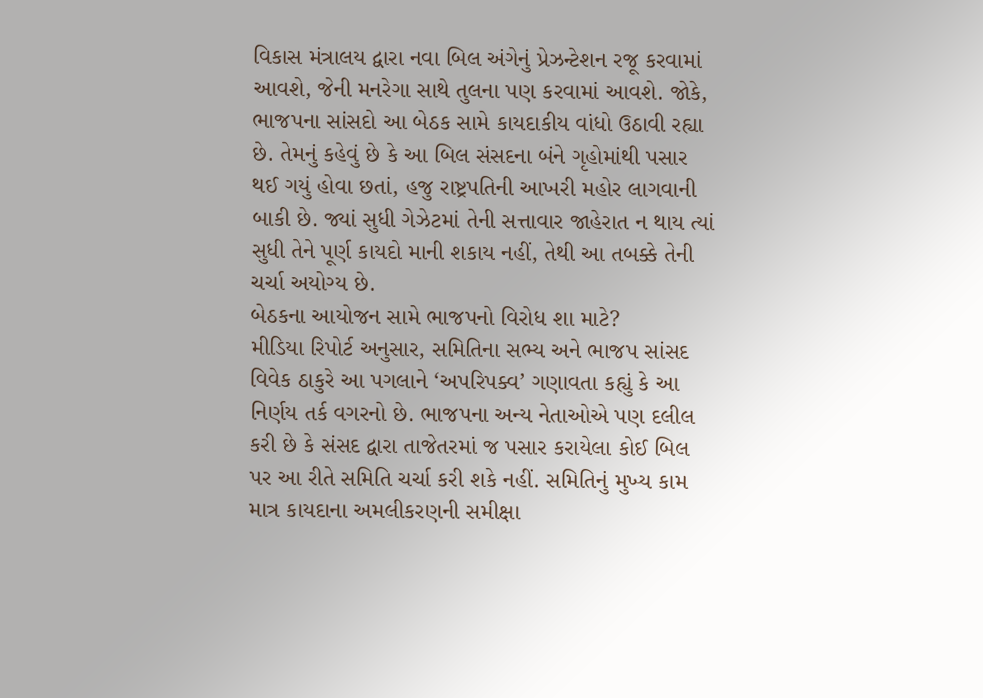વિકાસ મંત્રાલય દ્વારા નવા બિલ અંગેનું પ્રેઝન્ટેશન રજૂ કરવામાં આવશે, જેની મનરેગા સાથે તુલના પણ કરવામાં આવશે. જોકે, ભાજપના સાંસદો આ બેઠક સામે કાયદાકીય વાંધો ઉઠાવી રહ્યા છે. તેમનું કહેવું છે કે આ બિલ સંસદના બંને ગૃહોમાંથી પસાર થઈ ગયું હોવા છતાં, હજુ રાષ્ટ્રપતિની આખરી મહોર લાગવાની બાકી છે. જ્યાં સુધી ગેઝેટમાં તેની સત્તાવાર જાહેરાત ન થાય ત્યાં સુધી તેને પૂર્ણ કાયદો માની શકાય નહીં, તેથી આ તબક્કે તેની ચર્ચા અયોગ્ય છે.
બેઠકના આયોજન સામે ભાજપનો વિરોધ શા માટે?
મીડિયા રિપોર્ટ અનુસાર, સમિતિના સભ્ય અને ભાજપ સાંસદ વિવેક ઠાકુરે આ પગલાને ‘અપરિપક્વ’ ગણાવતા કહ્યું કે આ નિર્ણય તર્ક વગરનો છે. ભાજપના અન્ય નેતાઓએ પણ દલીલ કરી છે કે સંસદ દ્વારા તાજેતરમાં જ પસાર કરાયેલા કોઈ બિલ પર આ રીતે સમિતિ ચર્ચા કરી શકે નહીં. સમિતિનું મુખ્ય કામ માત્ર કાયદાના અમલીકરણની સમીક્ષા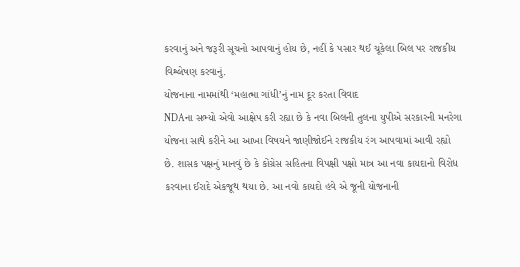કરવાનું અને જરૂરી સૂચનો આપવાનું હોય છે, નહીં કે પસાર થઈ ચૂકેલા બિલ પર રાજકીય વિશ્લેષણ કરવાનું.
યોજનાના નામમાંથી ‘મહાત્મા ગાંધી’નું નામ દૂર કરતા વિવાદ
NDAના સભ્યો એવો આક્ષેપ કરી રહ્યા છે કે નવા બિલની તુલના યુપીએ સરકારની મનરેગા યોજના સાથે કરીને આ આખા વિષયને જાણીજોઈને રાજકીય રંગ આપવામાં આવી રહ્યો છે. શાસક પક્ષનું માનવું છે કે કોંગ્રેસ સહિતના વિપક્ષી પક્ષો માત્ર આ નવા કાયદાનો વિરોધ કરવાના ઈરાદે એકજૂથ થયા છે. આ નવો કાયદો હવે એ જૂની યોજનાની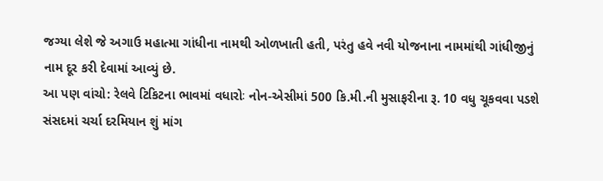જગ્યા લેશે જે અગાઉ મહાત્મા ગાંધીના નામથી ઓળખાતી હતી, પરંતુ હવે નવી યોજનાના નામમાંથી ગાંધીજીનું નામ દૂર કરી દેવામાં આવ્યું છે.
આ પણ વાંચો: રેલવે ટિકિટના ભાવમાં વધારોઃ નોન-એસીમાં 500 કિ.મી.ની મુસાફરીના રૂ. 10 વધુ ચૂકવવા પડશે
સંસદમાં ચર્ચા દરમિયાન શું માંગ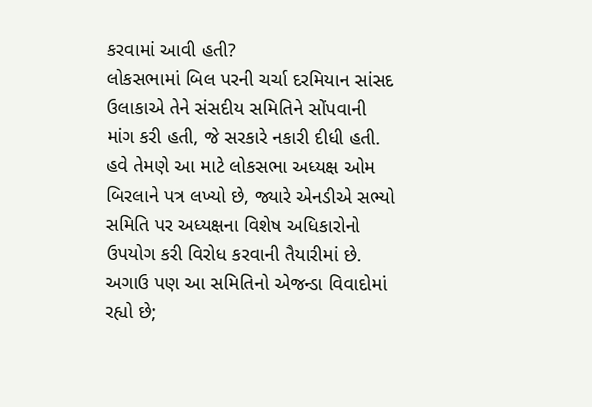કરવામાં આવી હતી?
લોકસભામાં બિલ પરની ચર્ચા દરમિયાન સાંસદ ઉલાકાએ તેને સંસદીય સમિતિને સોંપવાની માંગ કરી હતી, જે સરકારે નકારી દીધી હતી. હવે તેમણે આ માટે લોકસભા અધ્યક્ષ ઓમ બિરલાને પત્ર લખ્યો છે, જ્યારે એનડીએ સભ્યો સમિતિ પર અધ્યક્ષના વિશેષ અધિકારોનો ઉપયોગ કરી વિરોધ કરવાની તૈયારીમાં છે. અગાઉ પણ આ સમિતિનો એજન્ડા વિવાદોમાં રહ્યો છે;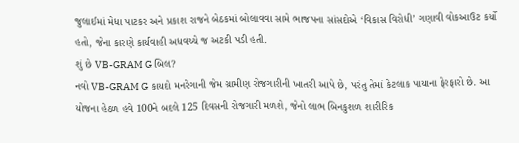જુલાઈમાં મેધા પાટકર અને પ્રકાશ રાજને બેઠકમાં બોલાવવા સામે ભાજપના સાંસદોએ ‘વિકાસ વિરોધી’ ગણાવી વોકઆઉટ કર્યો હતો, જેના કારણે કાર્યવાહી અધવચ્ચે જ અટકી પડી હતી.
શું છે VB-GRAM G બિલ?
નવો VB-GRAM G કાયદો મનરેગાની જેમ ગ્રામીણ રોજગારીની ખાતરી આપે છે, પરંતુ તેમાં કેટલાક પાયાના ફેરફારો છે. આ યોજના હેઠળ હવે 100ને બદલે 125 દિવસની રોજગારી મળશે, જેનો લાભ બિનકુશળ શારીરિક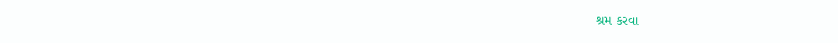શ્રમ કરવા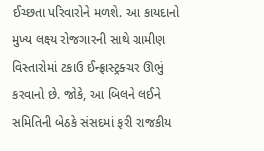ઈચ્છતા પરિવારોને મળશે. આ કાયદાનો મુખ્ય લક્ષ્ય રોજગારની સાથે ગ્રામીણ વિસ્તારોમાં ટકાઉ ઈન્ફ્રાસ્ટ્રક્ચર ઊભું કરવાનો છે. જોકે, આ બિલને લઈને સમિતિની બેઠકે સંસદમાં ફરી રાજકીય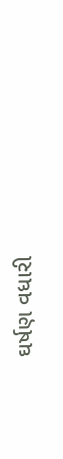ઘર્ષણ વધારી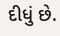દીધું છે.